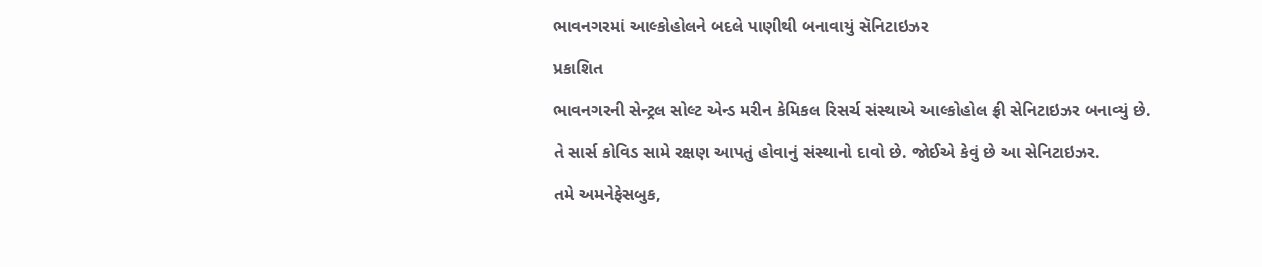ભાવનગરમાં આલ્કોહોલને બદલે પાણીથી બનાવાયું સૅનિટાઇઝર

પ્રકાશિત

ભાવનગરની સેન્ટ્રલ સોલ્ટ એન્ડ મરીન કેમિકલ રિસર્ચ સંસ્થાએ આલ્કોહોલ ફ્રી સેનિટાઇઝર બનાવ્યું છે.

તે સાર્સ કોવિડ સામે રક્ષણ આપતું હોવાનું સંસ્થાનો દાવો છે. જોઈએ કેવું છે આ સેનિટાઇઝર.

તમે અમનેફેસબુક,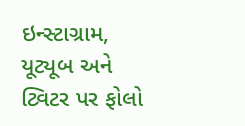ઇન્સ્ટાગ્રામ, યૂટ્યૂબ અને ટ્વિટર પર ફોલો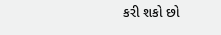કરી શકો છો